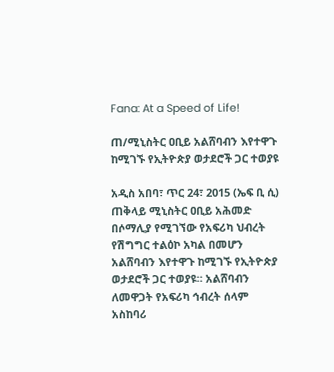Fana: At a Speed of Life!

ጠ/ሚኒስትር ዐቢይ አልሸባብን እየተዋጉ ከሚገኙ የኢትዮጵያ ወታደሮች ጋር ተወያዩ

አዲስ አበባ፣ ጥር 24፣ 2015 (ኤፍ ቢ ሲ) ጠቅላይ ሚኒስትር ዐቢይ አሕመድ በሶማሊያ የሚገኘው የአፍሪካ ህብረት የሽግግር ተልዕኮ አካል በመሆን አልሸባብን እየተዋጉ ከሚገኙ የኢትዮጵያ ወታደሮች ጋር ተወያዩ። አልሸባብን ለመዋጋት የአፍሪካ ኅብረት ሰላም አስከባሪ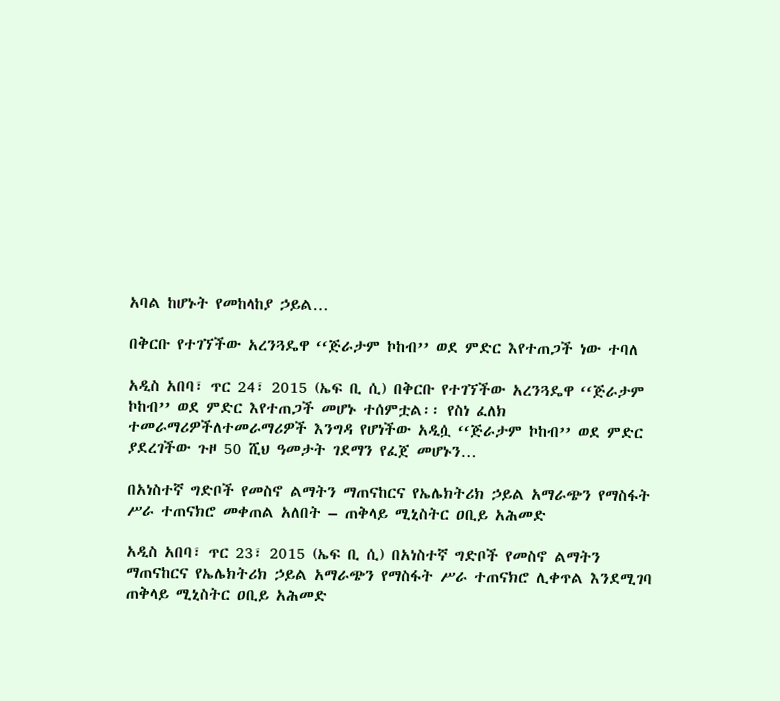አባል ከሆኑት የመከላከያ ኃይል…

በቅርቡ የተገኘችው አረንጓዴዋ ‘‘ጅራታም ኮከብ’’ ወደ ምድር እየተጠጋች ነው ተባለ

አዲስ አበባ፣ ጥር 24፣ 2015 (ኤፍ ቢ ሲ) በቅርቡ የተገኘችው አረንጓዴዋ ‘‘ጅራታም ኮከብ’’ ወደ ምድር እየተጠጋች መሆኑ ተሰምቷል፡፡ የስነ ፈለክ ተመራማሪዎችለተመራማሪዎች እንግዳ የሆነችው አዲሷ ‘‘ጅራታም ኮከብ’’ ወደ ምድር ያደረገችው ጉዞ 50 ሺህ ዓመታት ገደማን የፈጀ መሆኑን…

በአነስተኛ ግድቦች የመስኖ ልማትን ማጠናከርና የኤሌክትሪክ ኃይል አማራጭን የማስፋት ሥራ ተጠናክሮ መቀጠል አለበት – ጠቅላይ ሚኒስትር ዐቢይ አሕመድ

አዲስ አበባ፣ ጥር 23፣ 2015 (ኤፍ ቢ ሲ) በአነስተኛ ግድቦች የመስኖ ልማትን ማጠናከርና የኤሌክትሪክ ኃይል አማራጭን የማስፋት ሥራ ተጠናክሮ ሊቀጥል እንደሚገባ ጠቅላይ ሚኒስትር ዐቢይ አሕመድ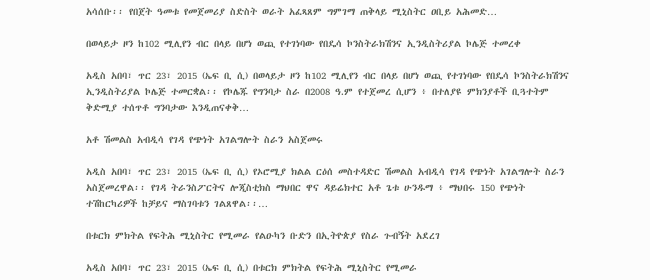አሳሰቡ፡፡ የበጀት ዓመቱ የመጀመሪያ ስድስት ወራት አፈጻጸም ግምገማ ጠቅላይ ሚኒስትር ዐቢይ አሕመድ…

በወላይታ ዞን ከ102 ሚሊየን ብር በላይ በሆነ ወጪ የተገነባው የበዴሳ ኮንስትራክሽንና ኢንዲስትሪያል ኮሌጅ ተመረቀ

አዲስ አበባ፣ ጥር 23፣ 2015 (ኤፍ ቢ ሲ) በወላይታ ዞን ከ102 ሚሊየን ብር በላይ በሆነ ወጪ የተገነባው የበዴሳ ኮንስትራክሽንና ኢንዲስትሪያል ኮሌጅ ተመርቋል፡፡ የኮሌጁ የግንባታ ስራ በ2008 ዓ.ም የተጀመረ ሲሆን ፥ በተለያዩ ምክንያቶች ቢጓተትም ቅድሚያ ተሰጥቶ ግንባታው እንዲጠናቀቅ…

አቶ ሽመልስ አብዲሳ የገዳ የጭነት አገልግሎት ስራን አስጀመሩ

አዲስ አበባ፣ ጥር 23፣ 2015 (ኤፍ ቢ ሲ) የኦሮሚያ ክልል ርዕሰ መስተዳድር ሽመልስ አብዲሳ የገዳ የጭነት አገልግሎት ስራን አስጀመረዋል፡፡ የገዳ ትራንስፖርትና ሎጂስቲክስ ማህበር ዋና ዳይሬክተር አቶ ጌቱ ሁንዱማ ፥ ማህበሩ 150 የጭነት ተሽከርካሪዎች ከቻይና ማስገባቱን ገልጸዋል፡፡…

በቱርክ ምክትል የፍትሕ ሚኒስትር የሚመራ የልዑካን ቡድን በኢትዮጵያ የስራ ጉብኝት አደረገ

አዲስ አበባ፣ ጥር 23፣ 2015 (ኤፍ ቢ ሲ) በቱርክ ምክትል የፍትሕ ሚኒስትር የሚመራ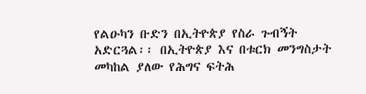የልዑካን ቡድን በኢትዮጵያ የስራ ጉብኝት አድርጓል፡፡ በኢትዮጵያ እና በቱርክ መንግስታት መካከል ያለው የሕግና ፍትሕ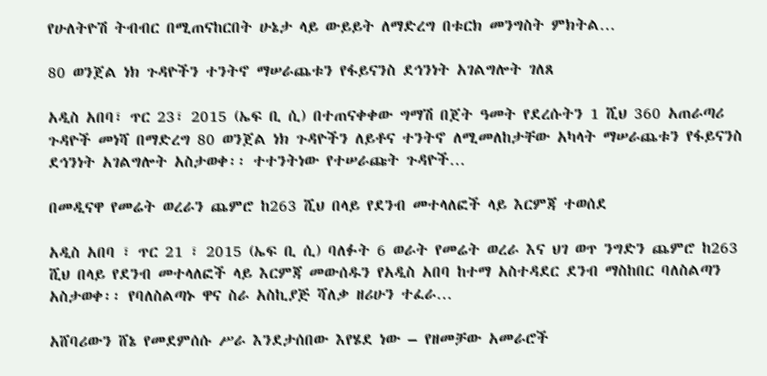የሁለትዮሽ ትብብር በሚጠናከርበት ሁኔታ ላይ ውይይት ለማድረግ በቱርክ መንግስት ምክትል…

80 ወንጀል ነክ ጉዳዮችን ተንትኖ ማሠራጨቱን የፋይናንስ ደኅንነት አገልግሎት ገለጸ

አዲስ አበባ፣ ጥር 23፣ 2015 (ኤፍ ቢ ሲ) በተጠናቀቀው ግማሽ በጀት ዓመት የደረሱትን 1 ሺህ 360 አጠራጣሪ ጉዳዮች መነሻ በማድረግ 80 ወንጀል ነክ ጉዳዮችን ለይቶና ተንትኖ ለሚመለከታቸው አካላት ማሠራጨቱን የፋይናንስ ደኅንነት አገልግሎት አስታወቀ፡፡ ተተንትነው የተሠራጩት ጉዳዮች…

በመዲናዋ የመሬት ወረራን ጨምሮ ከ263 ሺህ በላይ የደንብ መተላለፎች ላይ እርምጃ ተወሰደ

አዲስ አበባ ፣ ጥር 21 ፣ 2015 (ኤፍ ቢ ሲ) ባለፉት 6 ወራት የመሬት ወረራ እና ህገ ወጥ ንግድን ጨምሮ ከ263 ሺህ በላይ የደንብ መተላለፎች ላይ እርምጃ መውሰዱን የአዲስ አበባ ከተማ አስተዳደር ደንብ ማስከበር ባለስልጣን አስታወቀ፡፡ የባለስልጣኑ ዋና ስራ አስኪያጅ ሻለቃ ዘሪሁን ተፈራ…

አሸባሪውን ሸኔ የመደምሰሱ ሥራ እንደታሰበው እየሄደ ነው – የዘመቻው አመራሮች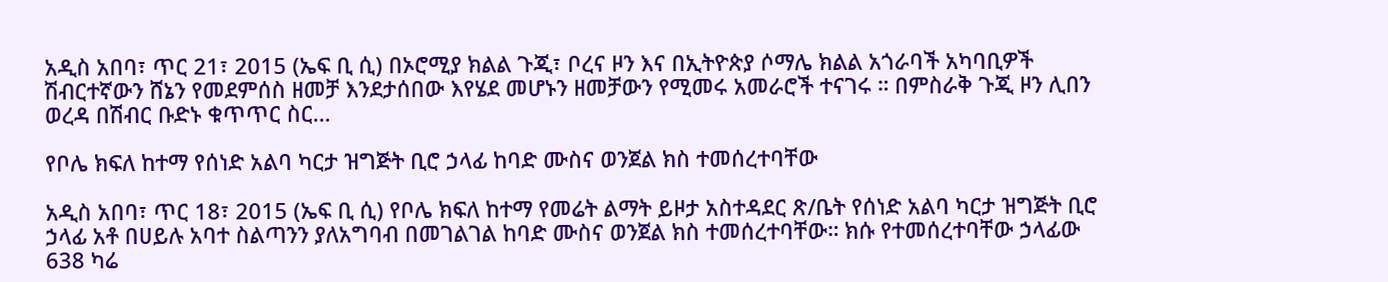አዲስ አበባ፣ ጥር 21፣ 2015 (ኤፍ ቢ ሲ) በኦሮሚያ ክልል ጉጂ፣ ቦረና ዞን እና በኢትዮጵያ ሶማሌ ክልል አጎራባች አካባቢዎች ሽብርተኛውን ሸኔን የመደምሰስ ዘመቻ እንደታሰበው እየሄደ መሆኑን ዘመቻውን የሚመሩ አመራሮች ተናገሩ ። በምስራቅ ጉጂ ዞን ሊበን ወረዳ በሽብር ቡድኑ ቁጥጥር ስር…

የቦሌ ክፍለ ከተማ የሰነድ አልባ ካርታ ዝግጅት ቢሮ ኃላፊ ከባድ ሙስና ወንጀል ክስ ተመሰረተባቸው

አዲስ አበባ፣ ጥር 18፣ 2015 (ኤፍ ቢ ሲ) የቦሌ ክፍለ ከተማ የመሬት ልማት ይዞታ አስተዳደር ጽ/ቤት የሰነድ አልባ ካርታ ዝግጅት ቢሮ ኃላፊ አቶ በሀይሉ አባተ ስልጣንን ያለአግባብ በመገልገል ከባድ ሙስና ወንጀል ክስ ተመሰረተባቸው። ክሱ የተመሰረተባቸው ኃላፊው 638 ካሬ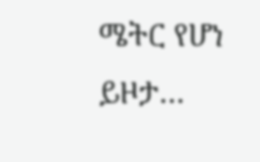ሜትር የሆነ ይዞታ…